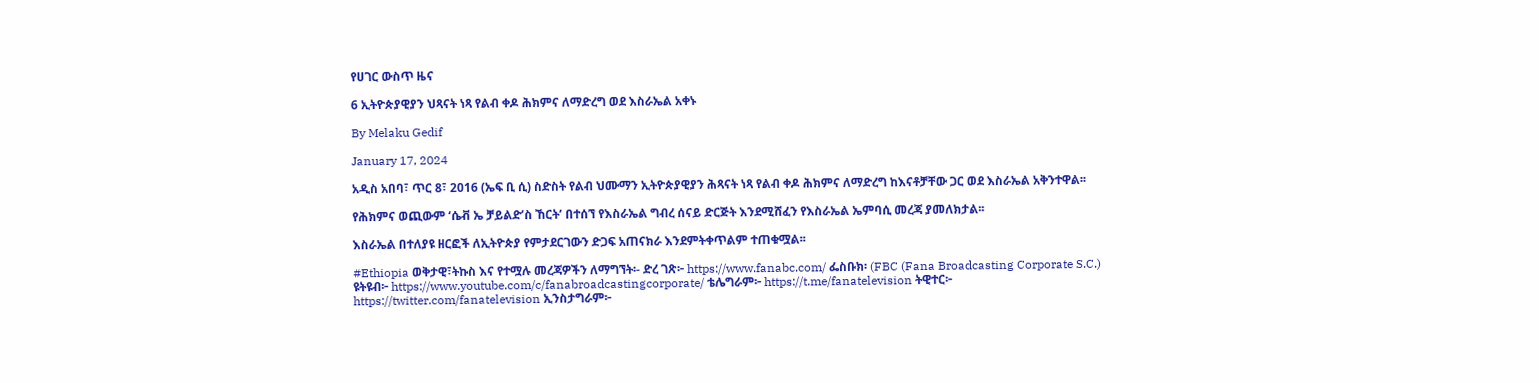የሀገር ውስጥ ዜና

6 ኢትዮጵያዊያን ህጻናት ነጻ የልብ ቀዶ ሕክምና ለማድረግ ወደ እስራኤል አቀኑ

By Melaku Gedif

January 17, 2024

አዲስ አበባ፣ ጥር 8፣ 2016 (ኤፍ ቢ ሲ) ስድስት የልብ ህሙማን ኢትዮጵያዊያን ሕጻናት ነጻ የልብ ቀዶ ሕክምና ለማድረግ ከእናቶቻቸው ጋር ወደ እስራኤል አቅንተዋል፡፡

የሕክምና ወጪውም ‘ሴቭ ኤ ቻይልድ’ስ ኸርት’ በተሰኘ የእስራኤል ግብረ ሰናይ ድርጅት እንደሚሸፈን የእስራኤል ኤምባሲ መረጃ ያመለክታል፡፡

እስራኤል በተለያዩ ዘርፎች ለኢትዮጵያ የምታደርገውን ድጋፍ አጠናክራ እንደምትቀጥልም ተጠቁሟል፡፡

#Ethiopia ወቅታዊ፣ትኩስ እና የተሟሉ መረጃዎችን ለማግኘት፡- ድረ ገጽ፦ https://www.fanabc.com/ ፌስቡክ፡ (FBC (Fana Broadcasting Corporate S.C.) ዩትዩብ፦ https://www.youtube.com/c/fanabroadcastingcorporate/ ቴሌግራም፦ https://t.me/fanatelevision ትዊተር፦ https://twitter.com/fanatelevision ኢንስታግራም፦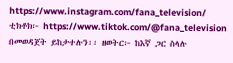https://www.instagram.com/fana_television/ ቲክቶክ፦ https://www.tiktok.com/@fana_television በመወዳጀት ይከታተሉን፡፡ ዘወትር፦ ከእኛ ጋር ስላሉ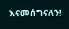እናመሰግናለን!